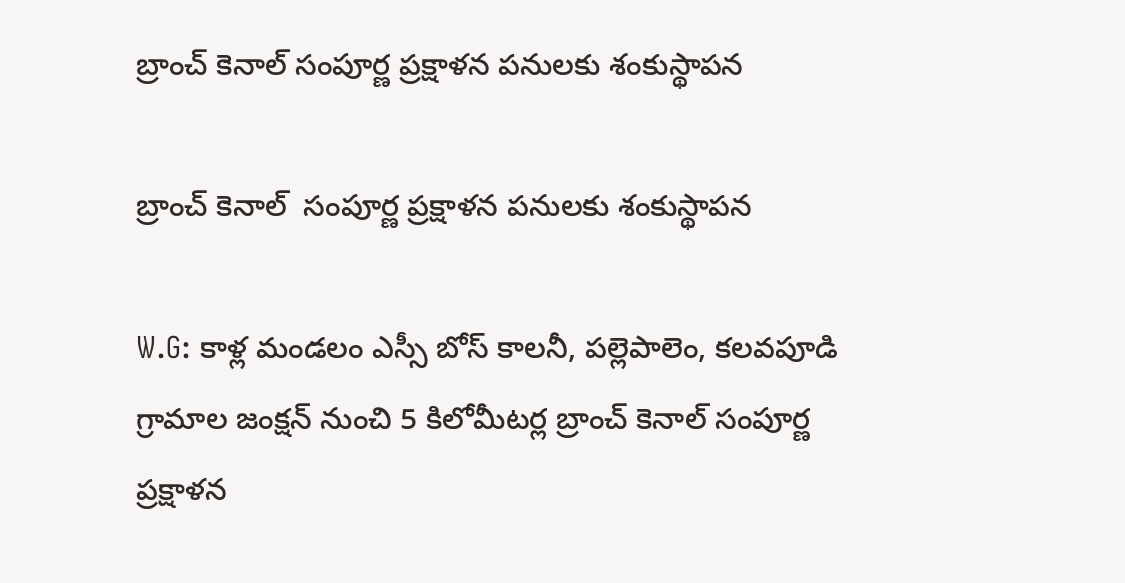బ్రాంచ్ కెనాల్ సంపూర్ణ ప్రక్షాళన పనులకు శంకుస్థాపన

బ్రాంచ్ కెనాల్  సంపూర్ణ ప్రక్షాళన పనులకు శంకుస్థాపన

W.G: కాళ్ల మండలం ఎస్సీ బోస్ కాలనీ, పల్లెపాలెం, కలవపూడి గ్రామాల జంక్షన్ నుంచి 5 కిలోమీటర్ల బ్రాంచ్ కెనాల్ సంపూర్ణ ప్రక్షాళన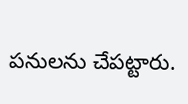పనులను చేపట్టారు.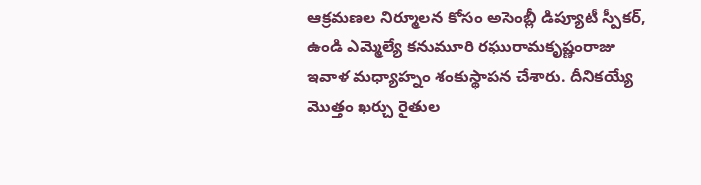ఆక్రమణల నిర్మూలన కోసం అసెంబ్లీ డిప్యూటీ స్పీకర్, ఉండి ఎమ్మెల్యే కనుమూరి రఘురామకృష్ణంరాజు ఇవాళ మధ్యాహ్నం శంకుస్థాపన చేశారు. దీనికయ్యే మొత్తం ఖర్చు రైతుల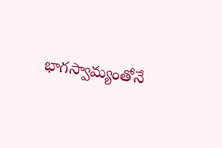భాగస్వామ్యంతోనే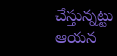చేస్తున్నట్టు ఆయన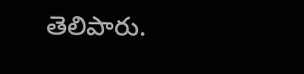తెలిపారు.